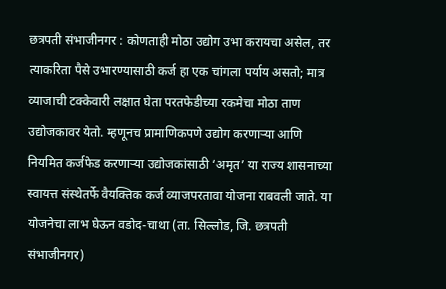छत्रपती संभाजीनगर : कोणताही मोठा उद्योग उभा करायचा असेल, तर त्याकरिता पैसे उभारण्यासाठी कर्ज हा एक चांगला पर्याय असतो; मात्र व्याजाची टक्केवारी लक्षात घेता परतफेडीच्या रकमेचा मोठा ताण उद्योजकावर येतो. म्हणूनच प्रामाणिकपणे उद्योग करणाऱ्या आणि नियमित कर्जफेड करणाऱ्या उद्योजकांसाठी ‘अमृत’ या राज्य शासनाच्या स्वायत्त संस्थेतर्फे वैयक्तिक कर्ज व्याजपरतावा योजना राबवली जाते. या योजनेचा लाभ घेऊन वडोद-चाथा (ता. सिल्लोड, जि. छत्रपती संभाजीनगर)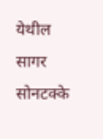येथील सागर सोनटक्के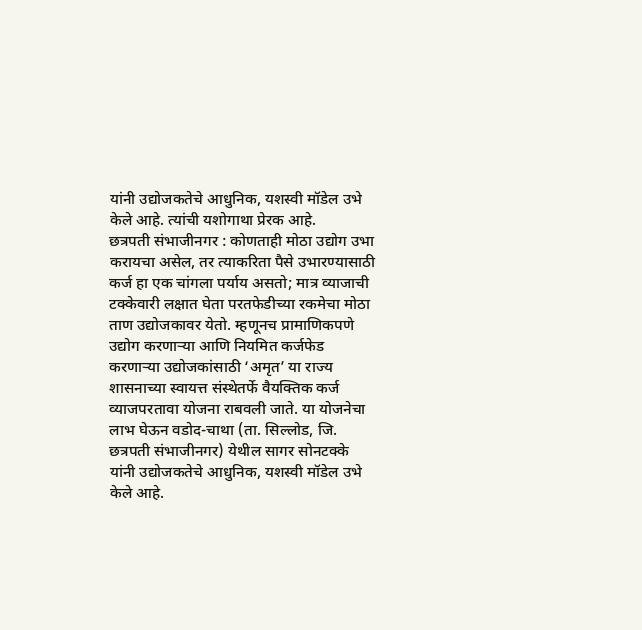यांनी उद्योजकतेचे आधुनिक, यशस्वी मॉडेल उभे केले आहे. त्यांची यशोगाथा प्रेरक आहे.
छत्रपती संभाजीनगर : कोणताही मोठा उद्योग उभा करायचा असेल, तर त्याकरिता पैसे उभारण्यासाठी कर्ज हा एक चांगला पर्याय असतो; मात्र व्याजाची टक्केवारी लक्षात घेता परतफेडीच्या रकमेचा मोठा ताण उद्योजकावर येतो. म्हणूनच प्रामाणिकपणे उद्योग करणाऱ्या आणि नियमित कर्जफेड करणाऱ्या उद्योजकांसाठी ‘अमृत’ या राज्य शासनाच्या स्वायत्त संस्थेतर्फे वैयक्तिक कर्ज व्याजपरतावा योजना राबवली जाते. या योजनेचा लाभ घेऊन वडोद-चाथा (ता. सिल्लोड, जि. छत्रपती संभाजीनगर) येथील सागर सोनटक्के यांनी उद्योजकतेचे आधुनिक, यशस्वी मॉडेल उभे केले आहे.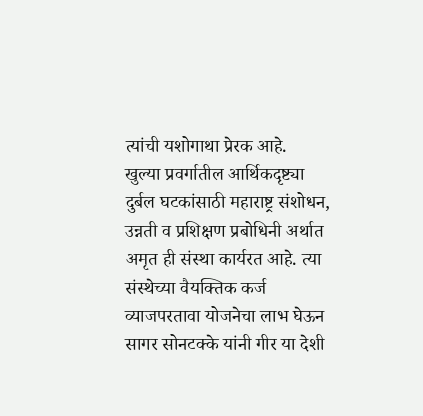त्यांची यशोगाथा प्रेरक आहे.
खुल्या प्रवर्गातील आर्थिकदृष्ट्या दुर्बल घटकांसाठी महाराष्ट्र संशोधन, उन्नती व प्रशिक्षण प्रबोधिनी अर्थात अमृत ही संस्था कार्यरत आहे. त्या संस्थेच्या वैयक्तिक कर्ज व्याजपरतावा योजनेचा लाभ घेऊन सागर सोनटक्के यांनी गीर या देशी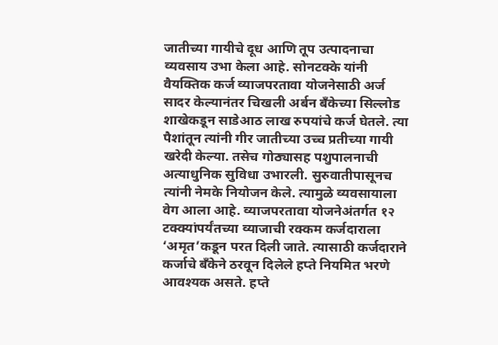जातीच्या गायीचे दूध आणि तूप उत्पादनाचा व्यवसाय उभा केला आहे. सोनटक्के यांनी वैयक्तिक कर्ज व्याजपरतावा योजनेसाठी अर्ज सादर केल्यानंतर चिखली अर्बन बँकेच्या सिल्लोड शाखेकडून साडेआठ लाख रुपयांचे कर्ज घेतले. त्या पैशांतून त्यांनी गीर जातीच्या उच्च प्रतीच्या गायी खरेदी केल्या. तसेच गोठ्यासह पशुपालनाची अत्याधुनिक सुविधा उभारली. सुरुवातीपासूनच त्यांनी नेमके नियोजन केले. त्यामुळे व्यवसायाला वेग आला आहे. व्याजपरतावा योजनेअंतर्गत १२ टक्क्यांपर्यंतच्या व्याजाची रक्कम कर्जदाराला ‘अमृत’कडून परत दिली जाते. त्यासाठी कर्जदाराने कर्जाचे बँकेने ठरवून दिलेले हप्ते नियमित भरणे आवश्यक असते. हप्ते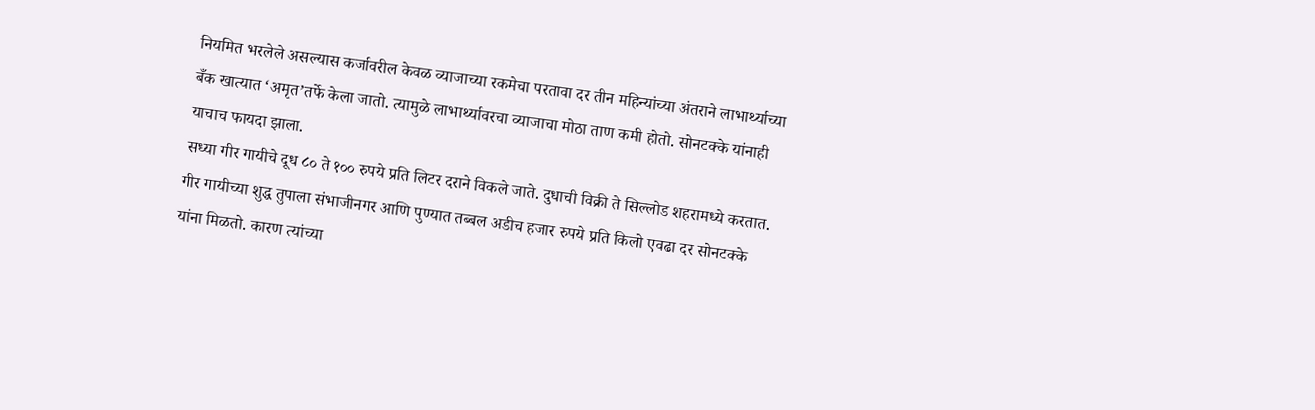नियमित भरलेले असल्यास कर्जावरील केवळ व्याजाच्या रकमेचा परतावा दर तीन महिन्यांच्या अंतराने लाभार्थ्याच्या बँक खात्यात ‘अमृत’तर्फे केला जातो. त्यामुळे लाभार्थ्यावरचा व्याजाचा मोठा ताण कमी होतो. सोनटक्के यांनाही याचाच फायदा झाला.
सध्या गीर गायीचे दूध ८० ते १०० रुपये प्रति लिटर दराने विकले जाते. दुधाची विक्री ते सिल्लोड शहरामध्ये करतात. गीर गायीच्या शुद्ध तुपाला संभाजीनगर आणि पुण्यात तब्बल अडीच हजार रुपये प्रति किलो एवढा दर सोनटक्के यांना मिळतो. कारण त्यांच्या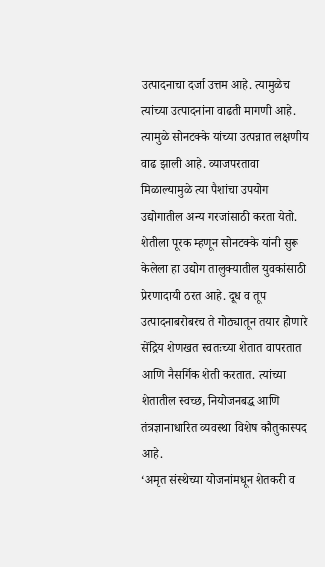उत्पादनाचा दर्जा उत्तम आहे. त्यामुळेच त्यांच्या उत्पादनांना वाढती मागणी आहे. त्यामुळे सोनटक्के यांच्या उत्पन्नात लक्षणीय वाढ झाली आहे. व्याजपरतावा मिळाल्यामुळे त्या पैशांचा उपयोग उद्योगातील अन्य गरजांसाठी करता येतो.
शेतीला पूरक म्हणून सोनटक्के यांनी सुरू केलेला हा उद्योग तालुक्यातील युवकांसाठी प्रेरणादायी ठरत आहे. दूध व तूप उत्पादनाबरोबरच ते गोठ्यातून तयार होणारे सेंद्रिय शेणखत स्वतःच्या शेतात वापरतात आणि नैसर्गिक शेती करतात. त्यांच्या शेतातील स्वच्छ, नियोजनबद्ध आणि तंत्रज्ञानाधारित व्यवस्था विशेष कौतुकास्पद आहे.
‘अमृत संस्थेच्या योजनांमधून शेतकरी व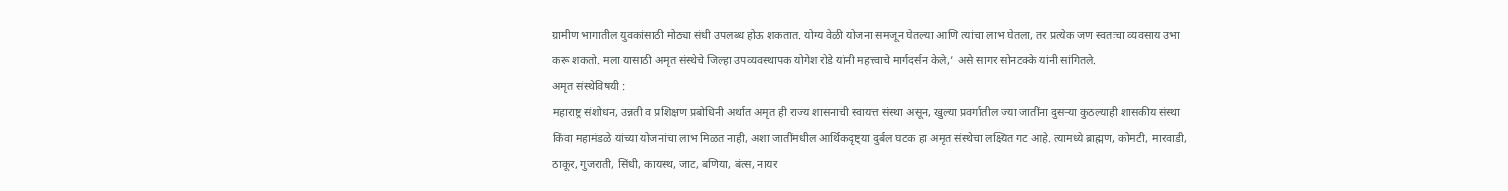ग्रामीण भागातील युवकांसाठी मोठ्या संधी उपलब्ध होऊ शकतात. योग्य वेळी योजना समजून घेतल्या आणि त्यांचा लाभ घेतला, तर प्रत्येक जण स्वतःचा व्यवसाय उभा करू शकतो. मला यासाठी अमृत संस्थेचे जिल्हा उपव्यवस्थापक योगेश रोडे यांनी महत्त्वाचे मार्गदर्सन केले,’ असे सागर सोनटक्के यांनी सांगितले.
अमृत संस्थेविषयी :
महाराष्ट्र संशोधन, उन्नती व प्रशिक्षण प्रबोधिनी अर्थात अमृत ही राज्य शासनाची स्वायत्त संस्था असून, खुल्या प्रवर्गातील ज्या जातींना दुसऱ्या कुठल्याही शासकीय संस्था किंवा महामंडळे यांच्या योजनांचा लाभ मिळत नाही, अशा जातींमधील आर्थिकदृष्ट्या दुर्बल घटक हा अमृत संस्थेचा लक्ष्यित गट आहे. त्यामध्ये ब्राह्मण, कोमटी, मारवाडी, ठाकूर, गुजराती, सिंधी, कायस्थ, जाट, बणिया, बंत्स, नायर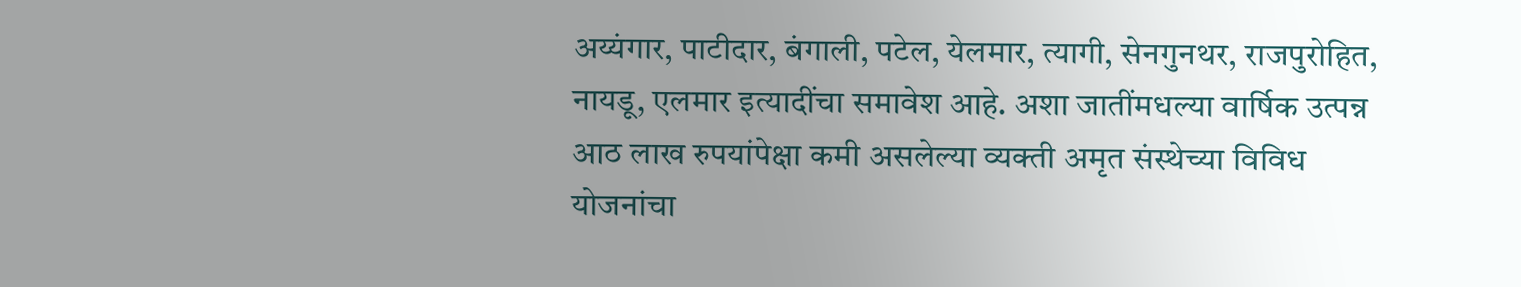अय्यंगार, पाटीदार, बंगाली, पटेल, येलमार, त्यागी, सेनगुनथर, राजपुरोहित, नायडू, एलमार इत्यादींचा समावेश आहे. अशा जातींमधल्या वार्षिक उत्पन्न आठ लाख रुपयांपेक्षा कमी असलेल्या व्यक्ती अमृत संस्थेच्या विविध योजनांचा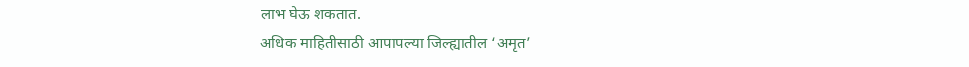लाभ घेऊ शकतात.
अधिक माहितीसाठी आपापल्या जिल्ह्यातील ‘अमृत’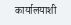कार्यालयाशी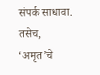संपर्क साधावा. तसेच, ‘अमृत’चे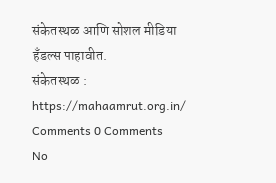संकेतस्थळ आणि सोशल मीडिया हँडल्स पाहावीत.
संकेतस्थळ : https://mahaamrut.org.in/
Comments 0 Comments
No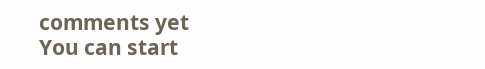comments yet
You can start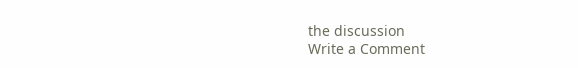the discussion
Write a Comment